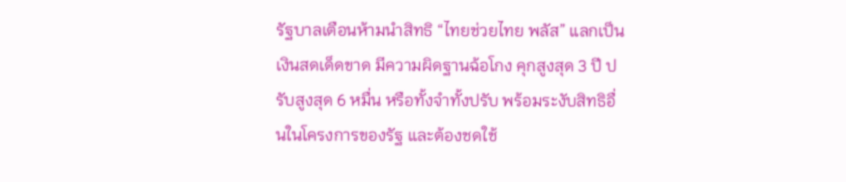รัฐบาลเตือนห้ามนำสิทธิ “ไทยช่วยไทย พลัส” แลกเป็นเงินสดเด็ดขาด มีความผิดฐานฉ้อโกง คุกสูงสุด 3 ปี ปรับสูงสุด 6 หมื่น หรือทั้งจำทั้งปรับ พร้อมระงับสิทธิอื่นในโครงการของรัฐ และต้องชดใช้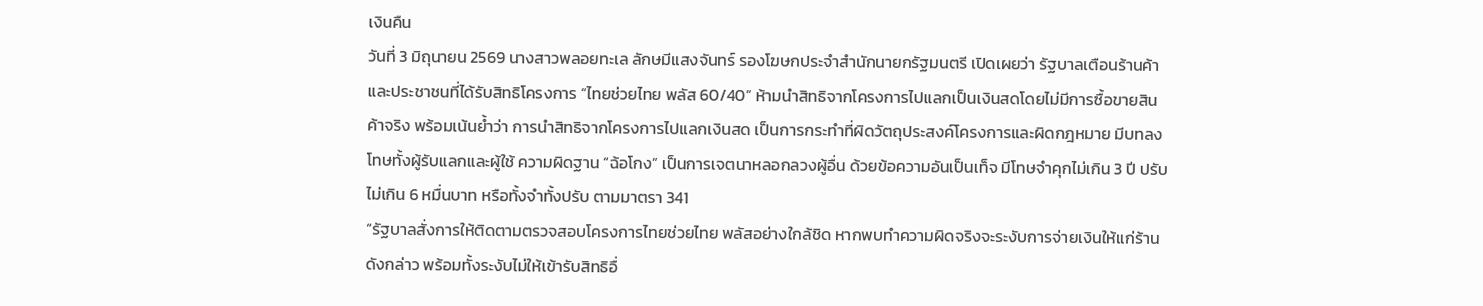เงินคืน
วันที่ 3 มิถุนายน 2569 นางสาวพลอยทะเล ลักษมีแสงจันทร์ รองโฆษกประจำสำนักนายกรัฐมนตรี เปิดเผยว่า รัฐบาลเตือนร้านค้าและประชาชนที่ได้รับสิทธิโครงการ “ไทยช่วยไทย พลัส 60/40” ห้ามนำสิทธิจากโครงการไปแลกเป็นเงินสดโดยไม่มีการซื้อขายสินค้าจริง พร้อมเน้นย้ำว่า การนำสิทธิจากโครงการไปแลกเงินสด เป็นการกระทำที่ผิดวัตถุประสงค์โครงการและผิดกฎหมาย มีบทลงโทษทั้งผู้รับแลกและผู้ใช้ ความผิดฐาน “ฉ้อโกง” เป็นการเจตนาหลอกลวงผู้อื่น ด้วยข้อความอันเป็นเท็จ มีโทษจำคุกไม่เกิน 3 ปี ปรับไม่เกิน 6 หมื่นบาท หรือทั้งจำทั้งปรับ ตามมาตรา 341
“รัฐบาลสั่งการให้ติดตามตรวจสอบโครงการไทยช่วยไทย พลัสอย่างใกล้ชิด หากพบทำความผิดจริงจะระงับการจ่ายเงินให้แก่ร้านดังกล่าว พร้อมทั้งระงับไม่ให้เข้ารับสิทธิอื่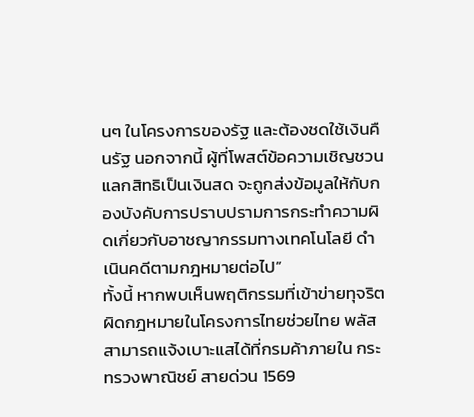นๆ ในโครงการของรัฐ และต้องชดใช้เงินคืนรัฐ นอกจากนี้ ผู้ที่โพสต์ข้อความเชิญชวนแลกสิทธิเป็นเงินสด จะถูกส่งข้อมูลให้กับกองบังคับการปราบปรามการกระทำความผิดเกี่ยวกับอาชญากรรมทางเทคโนโลยี ดำเนินคดีตามกฎหมายต่อไป”
ทั้งนี้ หากพบเห็นพฤติกรรมที่เข้าข่ายทุจริตผิดกฎหมายในโครงการไทยช่วยไทย พลัส สามารถแจ้งเบาะแสได้ที่กรมค้าภายใน กระทรวงพาณิชย์ สายด่วน 1569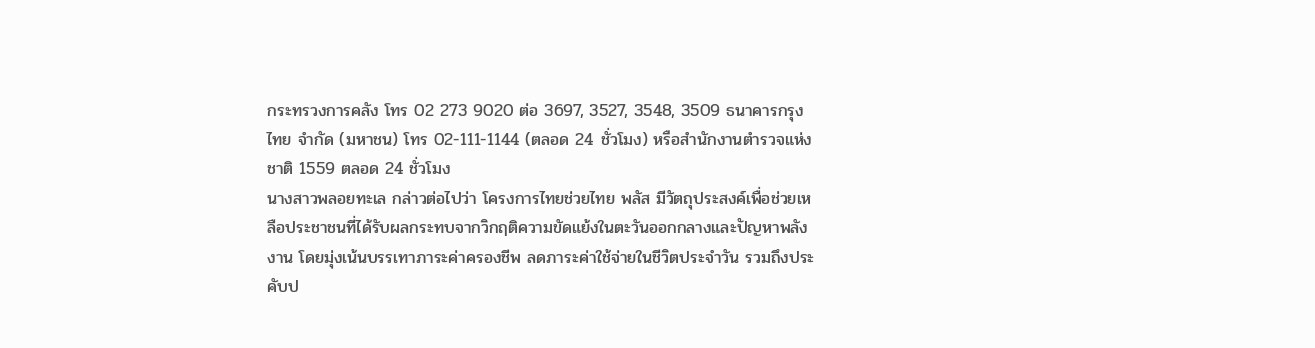กระทรวงการคลัง โทร 02 273 9020 ต่อ 3697, 3527, 3548, 3509 ธนาคารกรุงไทย จำกัด (มหาชน) โทร 02-111-1144 (ตลอด 24 ชั่วโมง) หรือสำนักงานตำรวจแห่งชาติ 1559 ตลอด 24 ชั่วโมง
นางสาวพลอยทะเล กล่าวต่อไปว่า โครงการไทยช่วยไทย พลัส มีวัตถุประสงค์เพื่อช่วยเหลือประชาชนที่ได้รับผลกระทบจากวิกฤติความขัดแย้งในตะวันออกกลางและปัญหาพลังงาน โดยมุ่งเน้นบรรเทาภาระค่าครองชีพ ลดภาระค่าใช้จ่ายในชีวิตประจำวัน รวมถึงประคับป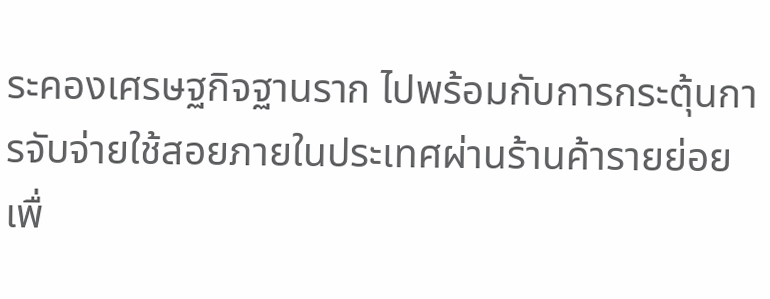ระคองเศรษฐกิจฐานราก ไปพร้อมกับการกระตุ้นการจับจ่ายใช้สอยภายในประเทศผ่านร้านค้ารายย่อย เพื่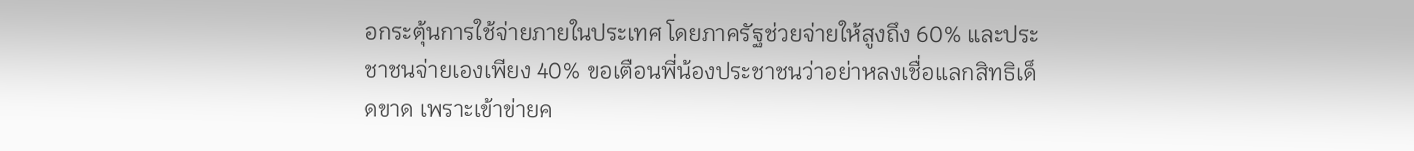อกระตุ้นการใช้จ่ายภายในประเทศ โดยภาครัฐช่วยจ่ายให้สูงถึง 60% และประชาชนจ่ายเองเพียง 40% ขอเตือนพี่น้องประชาชนว่าอย่าหลงเชื่อแลกสิทธิเด็ดขาด เพราะเข้าข่ายค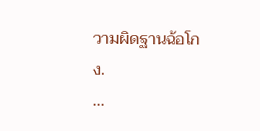วามผิดฐานฉ้อโกง.
...